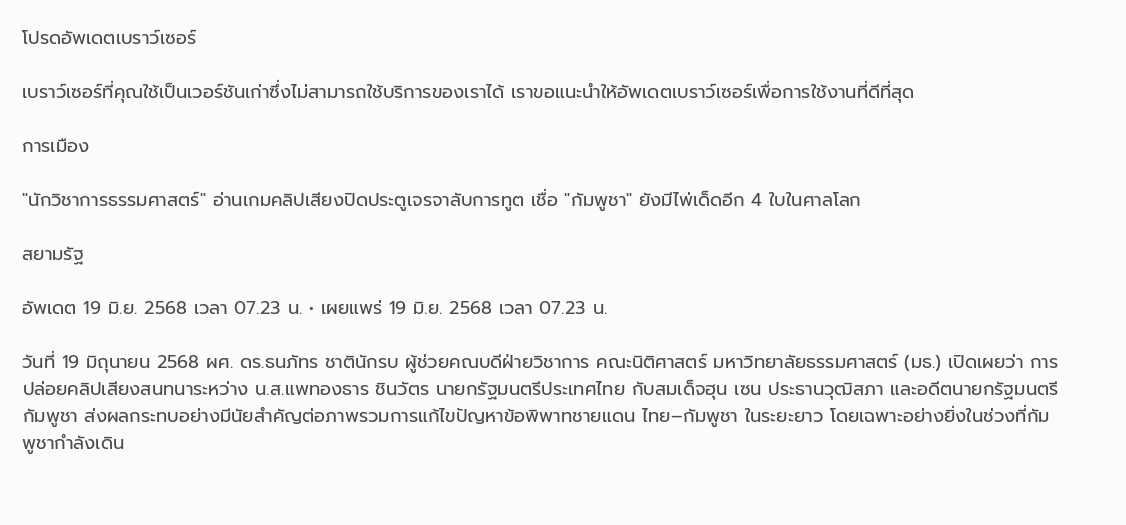โปรดอัพเดตเบราว์เซอร์

เบราว์เซอร์ที่คุณใช้เป็นเวอร์ชันเก่าซึ่งไม่สามารถใช้บริการของเราได้ เราขอแนะนำให้อัพเดตเบราว์เซอร์เพื่อการใช้งานที่ดีที่สุด

การเมือง

"นักวิชาการธรรมศาสตร์" อ่านเกมคลิปเสียงปิดประตูเจรจาลับการทูต เชื่อ "กัมพูชา" ยังมีไพ่เด็ดอีก 4 ใบในศาลโลก

สยามรัฐ

อัพเดต 19 มิ.ย. 2568 เวลา 07.23 น. • เผยแพร่ 19 มิ.ย. 2568 เวลา 07.23 น.

วันที่ 19 มิถุนายน 2568 ผศ. ดร.ธนภัทร ชาตินักรบ ผู้ช่วยคณบดีฝ่ายวิชาการ คณะนิติศาสตร์ มหาวิทยาลัยธรรมศาสตร์ (มธ.) เปิดเผยว่า การปล่อยคลิปเสียงสนทนาระหว่าง น.ส.แพทองธาร ชินวัตร นายกรัฐมนตรีประเทศไทย กับสมเด็จฮุน เซน ประธานวุฒิสภา และอดีตนายกรัฐมนตรีกัมพูชา ส่งผลกระทบอย่างมีนัยสำคัญต่อภาพรวมการแก้ไขปัญหาข้อพิพาทชายแดน ไทย–กัมพูชา ในระยะยาว โดยเฉพาะอย่างยิ่งในช่วงที่กัมพูชากำลังเดิน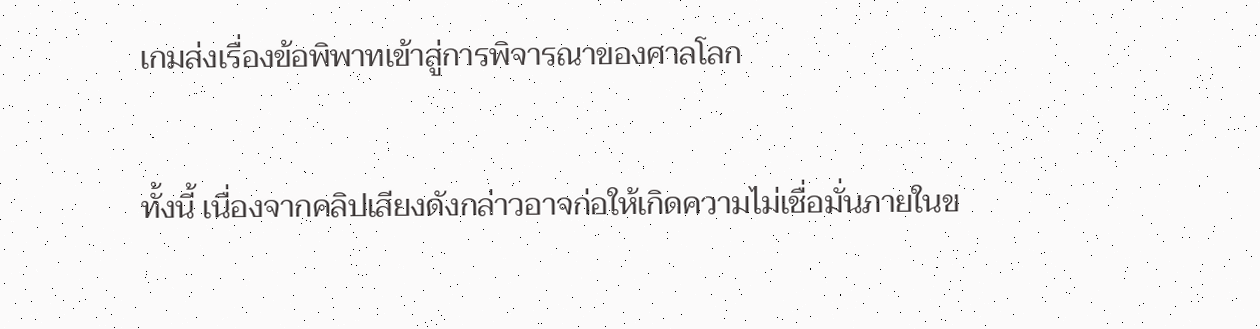เกมส่งเรื่องข้อพิพาทเข้าสู่การพิจารณาของศาลโลก

ทั้งนี้ เนื่องจากคลิปเสียงดังกล่าวอาจก่อให้เกิดความไม่เชื่อมั่นภายในข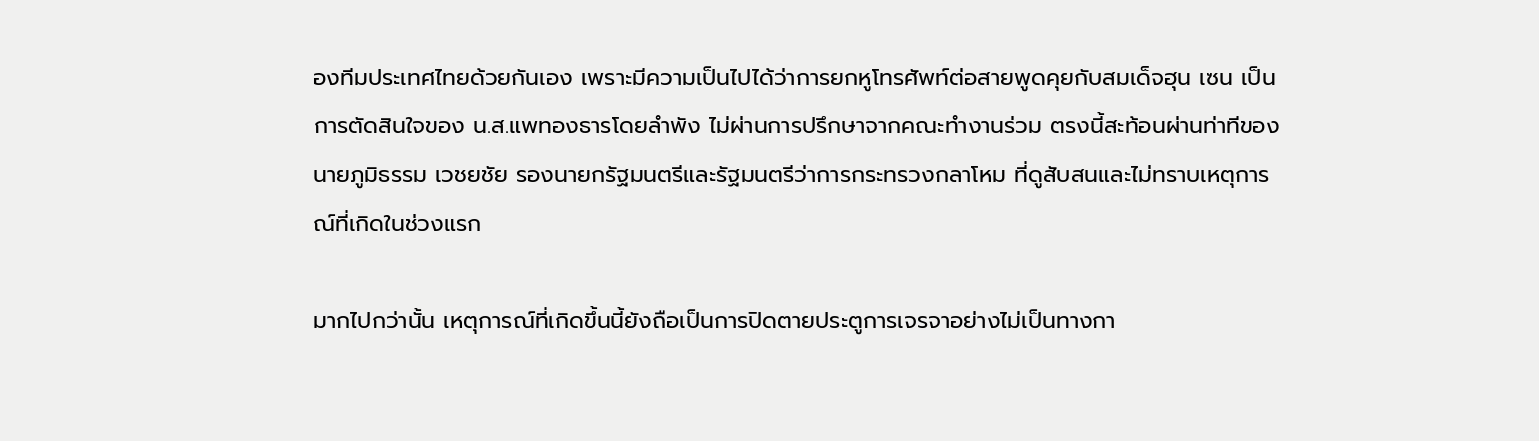องทีมประเทศไทยด้วยกันเอง เพราะมีความเป็นไปได้ว่าการยกหูโทรศัพท์ต่อสายพูดคุยกับสมเด็จฮุน เซน เป็นการตัดสินใจของ น.ส.แพทองธารโดยลำพัง ไม่ผ่านการปรึกษาจากคณะทำงานร่วม ตรงนี้สะท้อนผ่านท่าทีของ นายภูมิธรรม เวชยชัย รองนายกรัฐมนตรีและรัฐมนตรีว่าการกระทรวงกลาโหม ที่ดูสับสนและไม่ทราบเหตุการณ์ที่เกิดในช่วงแรก

มากไปกว่านั้น เหตุการณ์ที่เกิดขึ้นนี้ยังถือเป็นการปิดตายประตูการเจรจาอย่างไม่เป็นทางกา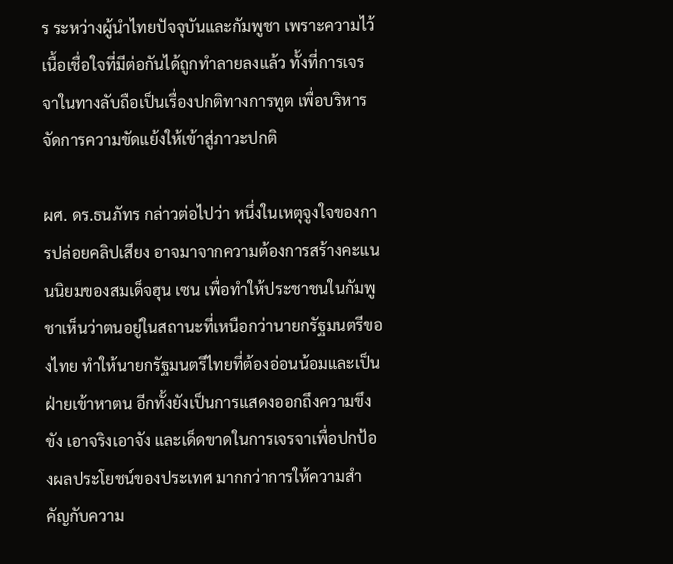ร ระหว่างผู้นำไทยปัจจุบันและกัมพูชา เพราะความไว้เนื้อเชื่อใจที่มีต่อกันได้ถูกทำลายลงแล้ว ทั้งที่การเจรจาในทางลับถือเป็นเรื่องปกติทางการทูต เพื่อบริหารจัดการความขัดแย้งให้เข้าสู่ภาวะปกติ

ผศ. ดร.ธนภัทร กล่าวต่อไปว่า หนึ่งในเหตุจูงใจของการปล่อยคลิปเสียง อาจมาจากความต้องการสร้างคะแนนนิยมของสมเด็จฮุน เซน เพื่อทำให้ประชาชนในกัมพูชาเห็นว่าตนอยู่ในสถานะที่เหนือกว่านายกรัฐมนตรีของไทย ทำให้นายกรัฐมนตรีไทยที่ต้องอ่อนน้อมและเป็นฝ่ายเข้าหาตน อีกทั้งยังเป็นการแสดงออกถึงความขึงขัง เอาจริงเอาจัง และเด็ดขาดในการเจรจาเพื่อปกป้องผลประโยชน์ของประเทศ มากกว่าการให้ความสำคัญกับความ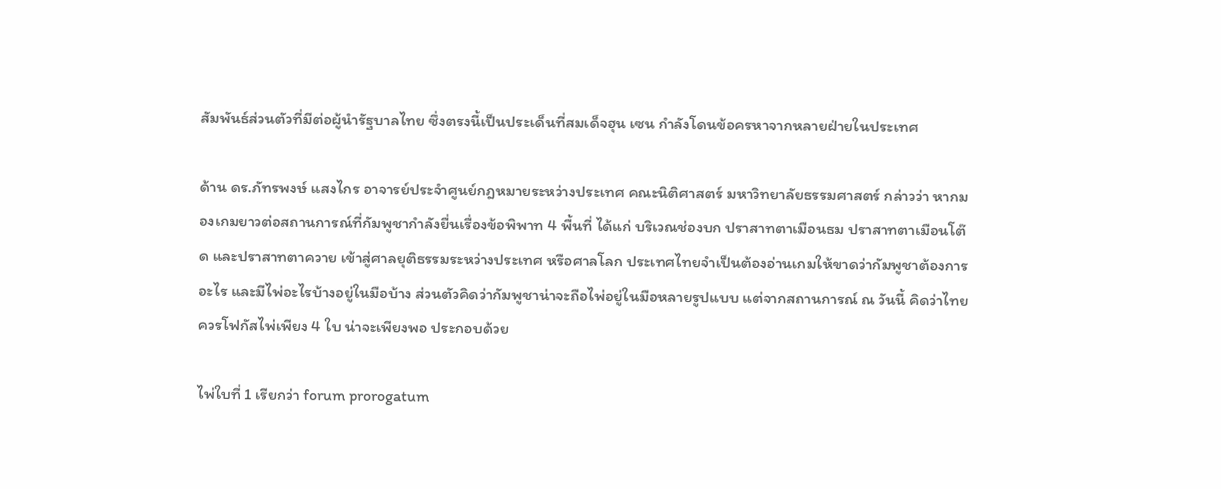สัมพันธ์ส่วนตัวที่มีต่อผู้นำรัฐบาลไทย ซึ่งตรงนี้เป็นประเด็นที่สมเด็จฮุน เซน กำลังโดนข้อครหาจากหลายฝ่ายในประเทศ

ด้าน ดร.ภัทรพงษ์ แสงไกร อาจารย์ประจำศูนย์กฎหมายระหว่างประเทศ คณะนิติศาสตร์ มหาวิทยาลัยธรรมศาสตร์ กล่าวว่า หากมองเกมยาวต่อสถานการณ์ที่กัมพูชากำลังยื่นเรื่องข้อพิพาท 4 พื้นที่ ได้แก่ บริเวณช่องบก ปราสาทตาเมือนธม ปราสาทตาเมือนโต๊ด และปราสาทตาควาย เข้าสู่ศาลยุติธรรมระหว่างประเทศ หรือศาลโลก ประเทศไทยจำเป็นต้องอ่านเกมให้ขาดว่ากัมพูชาต้องการอะไร และมีไพ่อะไรบ้างอยู่ในมือบ้าง ส่วนตัวคิดว่ากัมพูชาน่าจะถือไพ่อยู่ในมือหลายรูปแบบ แต่จากสถานการณ์ ณ วันนี้ คิดว่าไทยควรโฟกัสไพ่เพียง 4 ใบ น่าจะเพียงพอ ประกอบด้วย

ไพ่ใบที่ 1 เรียกว่า forum prorogatum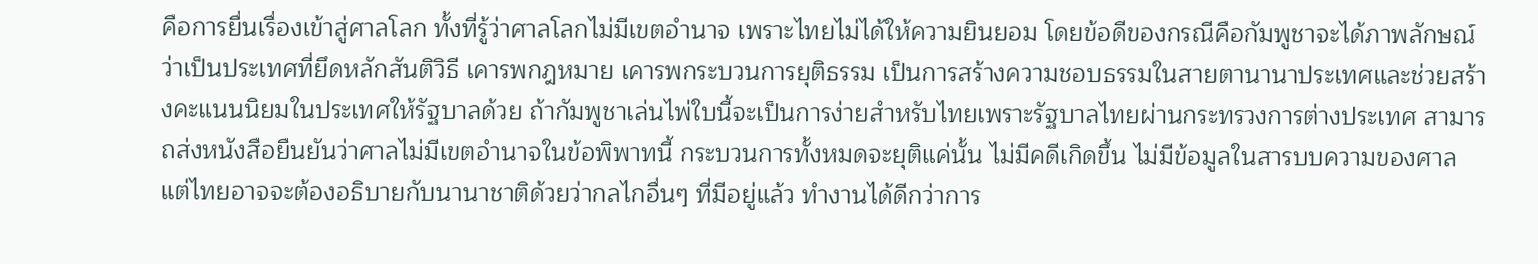คือการยื่นเรื่องเข้าสู่ศาลโลก ทั้งที่รู้ว่าศาลโลกไม่มีเขตอำนาจ เพราะไทยไม่ได้ให้ความยินยอม โดยข้อดีของกรณีคือกัมพูชาจะได้ภาพลักษณ์ว่าเป็นประเทศที่ยึดหลักสันติวิธี เคารพกฎหมาย เคารพกระบวนการยุติธรรม เป็นการสร้างความชอบธรรมในสายตานานาประเทศและช่วยสร้างคะแนนนิยมในประเทศให้รัฐบาลด้วย ถ้ากัมพูชาเล่นไพ่ใบนี้จะเป็นการง่ายสำหรับไทยเพราะรัฐบาลไทยผ่านกระทรวงการต่างประเทศ สามารถส่งหนังสือยืนยันว่าศาลไม่มีเขตอำนาจในข้อพิพาทนี้ กระบวนการทั้งหมดจะยุติแค่นั้น ไม่มีคดีเกิดขึ้น ไม่มีข้อมูลในสารบบความของศาล แต่ไทยอาจจะต้องอธิบายกับนานาชาติด้วยว่ากลไกอื่นๆ ที่มีอยู่แล้ว ทำงานได้ดีกว่าการ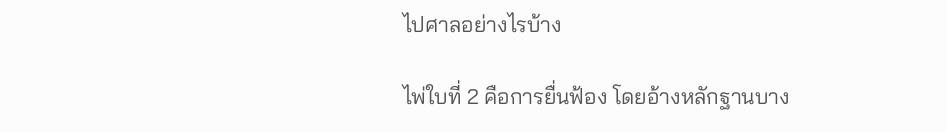ไปศาลอย่างไรบ้าง

ไพ่ใบที่ 2 คือการยื่นฟ้อง โดยอ้างหลักฐานบาง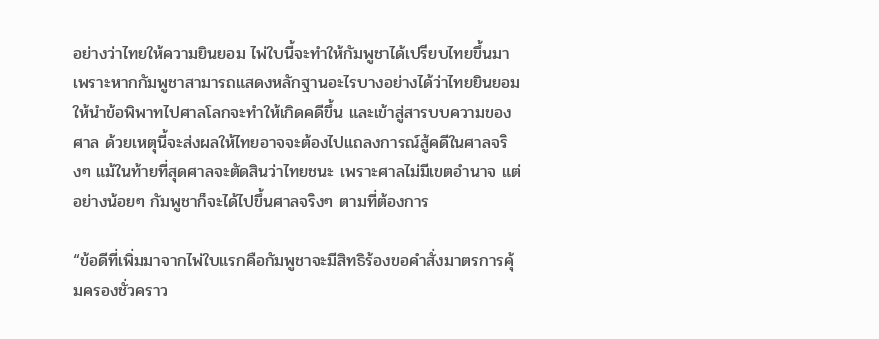อย่างว่าไทยให้ความยินยอม ไพ่ใบนี้จะทำให้กัมพูชาได้เปรียบไทยขึ้นมา เพราะหากกัมพูชาสามารถแสดงหลักฐานอะไรบางอย่างได้ว่าไทยยินยอมให้นำข้อพิพาทไปศาลโลกจะทำให้เกิดคดีขึ้น และเข้าสู่สารบบความของศาล ด้วยเหตุนี้จะส่งผลให้ไทยอาจจะต้องไปแถลงการณ์สู้คดีในศาลจริงๆ แม้ในท้ายที่สุดศาลจะตัดสินว่าไทยชนะ เพราะศาลไม่มีเขตอำนาจ แต่อย่างน้อยๆ กัมพูชาก็จะได้ไปขึ้นศาลจริงๆ ตามที่ต้องการ

“ข้อดีที่เพิ่มมาจากไพ่ใบแรกคือกัมพูชาจะมีสิทธิร้องขอคำสั่งมาตรการคุ้มครองชั่วคราว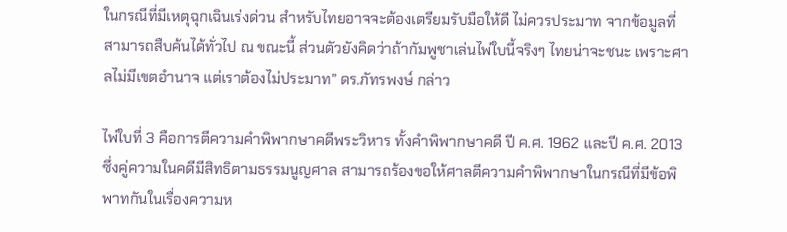ในกรณีที่มีเหตุฉุกเฉินเร่งด่วน สำหรับไทยอาจจะต้องเตรียมรับมือให้ดี ไม่ควรประมาท จากข้อมูลที่สามารถสืบค้นได้ทั่วไป ณ ขณะนี้ ส่วนตัวยังคิดว่าถ้ากัมพูชาเล่นไพ่ใบนี้จริงๆ ไทยน่าจะชนะ เพราะศาลไม่มีเขตอำนาจ แต่เราต้องไม่ประมาท” ดร.ภัทรพงษ์ กล่าว

ไพ่ใบที่ 3 คือการตีความคำพิพากษาคดีพระวิหาร ทั้งคำพิพากษาคดี ปี ค.ศ. 1962 และปี ค.ศ. 2013 ซึ่งคู่ความในคดีมีสิทธิตามธรรมนูญศาล สามารถร้องขอให้ศาลตีความคำพิพากษาในกรณีที่มีข้อพิพาทกันในเรื่องความห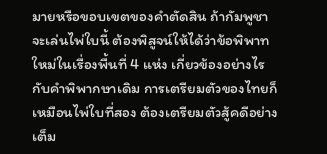มายหรือขอบเขตของคำตัดสิน ถ้ากัมพูชาจะเล่นไพ่ใบนี้ ต้องพิสูจน์ให้ได้ว่าข้อพิพาทใหม่ในเรื่องพื้นที่ 4 แห่ง เกี่ยวข้องอย่างไรกับคำพิพากษาเดิม การเตรียมตัวของไทยก็เหมือนไพ่ใบที่สอง ต้องเตรียมตัวสู้คดีอย่างเต็ม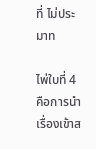ที่ ไม่ประมาท

ไพ่ใบที่ 4 คือการนำเรื่องเข้าส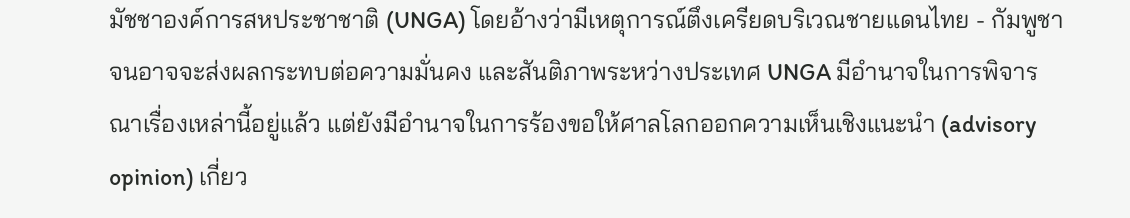มัชชาองค์การสหประชาชาติ (UNGA) โดยอ้างว่ามีเหตุการณ์ตึงเครียดบริเวณชายแดนไทย - กัมพูชา จนอาจจะส่งผลกระทบต่อความมั่นคง และสันติภาพระหว่างประเทศ UNGA มีอำนาจในการพิจารณาเรื่องเหล่านี้อยู่แล้ว แต่ยังมีอำนาจในการร้องขอให้ศาลโลกออกความเห็นเชิงแนะนำ (advisory opinion) เกี่ยว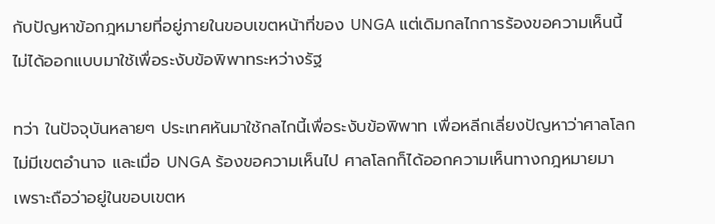กับปัญหาข้อกฎหมายที่อยู่ภายในขอบเขตหน้าที่ของ UNGA แต่เดิมกลไกการร้องขอความเห็นนี้ไม่ได้ออกแบบมาใช้เพื่อระงับข้อพิพาทระหว่างรัฐ

ทว่า ในปัจจุบันหลายๆ ประเทศหันมาใช้กลไกนี้เพื่อระงับข้อพิพาท เพื่อหลีกเลี่ยงปัญหาว่าศาลโลกไม่มีเขตอำนาจ และเมื่อ UNGA ร้องขอความเห็นไป ศาลโลกก็ได้ออกความเห็นทางกฎหมายมา เพราะถือว่าอยู่ในขอบเขตห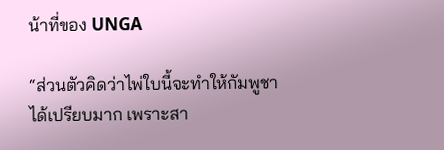น้าที่ของ UNGA

“ส่วนตัวคิดว่าไพ่ใบนี้จะทำให้กัมพูชาได้เปรียบมาก เพราะสา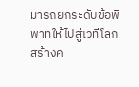มารถยกระดับข้อพิพาทให้ไปสู่เวทีโลก สร้างค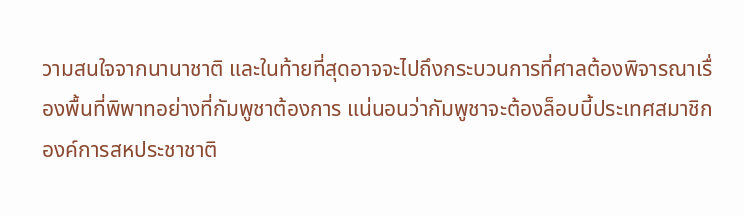วามสนใจจากนานาชาติ และในท้ายที่สุดอาจจะไปถึงกระบวนการที่ศาลต้องพิจารณาเรื่องพื้นที่พิพาทอย่างที่กัมพูชาต้องการ แน่นอนว่ากัมพูชาจะต้องล็อบบี้ประเทศสมาชิกองค์การสหประชาชาติ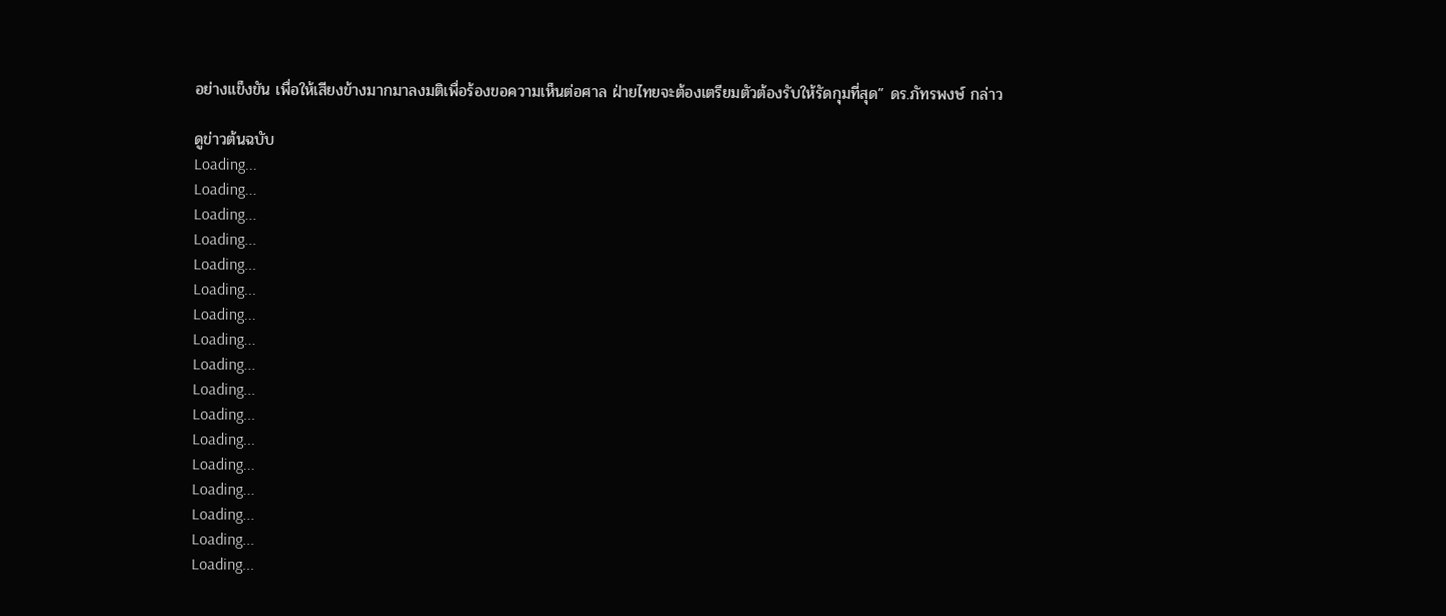อย่างแข็งขัน เพื่อให้เสียงข้างมากมาลงมติเพื่อร้องขอความเห็นต่อศาล ฝ่ายไทยจะต้องเตรียมตัวต้องรับให้รัดกุมที่สุด” ดร.ภัทรพงษ์ กล่าว

ดูข่าวต้นฉบับ
Loading...
Loading...
Loading...
Loading...
Loading...
Loading...
Loading...
Loading...
Loading...
Loading...
Loading...
Loading...
Loading...
Loading...
Loading...
Loading...
Loading...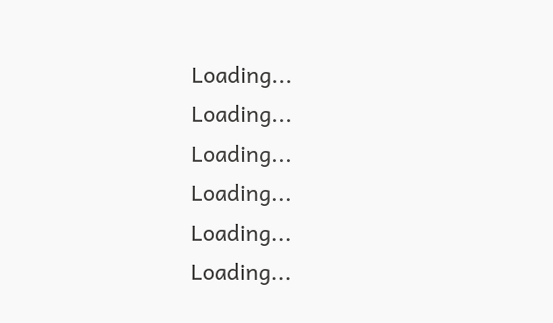Loading...
Loading...
Loading...
Loading...
Loading...
Loading...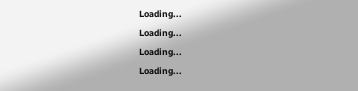Loading...
Loading...
Loading...
Loading...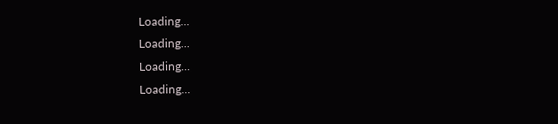Loading...
Loading...
Loading...
Loading...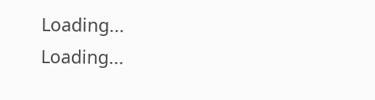Loading...
Loading...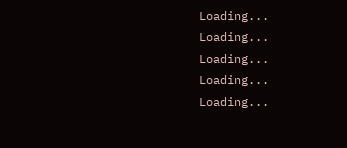Loading...
Loading...
Loading...
Loading...
Loading...